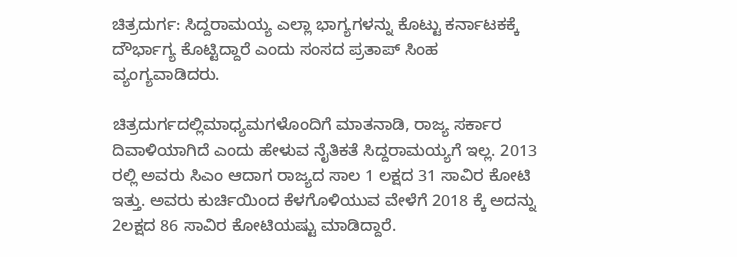ಚಿತ್ರದುರ್ಗ: ಸಿದ್ದರಾಮಯ್ಯ ಎಲ್ಲಾ ಭಾಗ್ಯಗಳನ್ನು ಕೊಟ್ಟು ಕರ್ನಾಟಕಕ್ಕೆ ದೌರ್ಭಾಗ್ಯ ಕೊಟ್ಟಿದ್ದಾರೆ ಎಂದು ಸಂಸದ ಪ್ರತಾಪ್ ಸಿಂಹ ವ್ಯಂಗ್ಯವಾಡಿದರು.

ಚಿತ್ರದುರ್ಗದಲ್ಲಿಮಾಧ್ಯಮಗಳೊಂದಿಗೆ ಮಾತನಾಡಿ, ರಾಜ್ಯ ಸರ್ಕಾರ ದಿವಾಳಿಯಾಗಿದೆ ಎಂದು ಹೇಳುವ ನೈತಿಕತೆ ಸಿದ್ದರಾಮಯ್ಯಗೆ ಇಲ್ಲ. 2013 ರಲ್ಲಿ ಅವರು ಸಿಎಂ ಆದಾಗ ರಾಜ್ಯದ ಸಾಲ 1 ಲಕ್ಷದ 31 ಸಾವಿರ ಕೋಟಿ ಇತ್ತು. ಅವರು ಕುರ್ಚಿಯಿಂದ ಕೆಳಗೊಳಿಯುವ ವೇಳೆಗೆ 2018 ಕ್ಕೆ ಅದನ್ನು 2ಲಕ್ಷದ 86 ಸಾವಿರ ಕೋಟಿಯಷ್ಟು ಮಾಡಿದ್ದಾರೆ.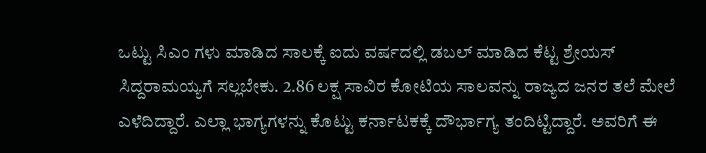ಒಟ್ಟು ಸಿಎಂ ಗಳು ಮಾಡಿದ ಸಾಲಕ್ಕೆ ಐದು ವರ್ಷದಲ್ಲಿ ಡಬಲ್ ಮಾಡಿದ ಕೆಟ್ಟ ಶ್ರೇಯಸ್ ಸಿದ್ದರಾಮಯ್ಯಗೆ ಸಲ್ಲಬೇಕು. 2.86 ಲಕ್ಷ ಸಾವಿರ ಕೋಟಿಯ ಸಾಲವನ್ನು ರಾಜ್ಯದ ಜನರ ತಲೆ ಮೇಲೆ ಎಳೆದಿದ್ದಾರೆ. ಎಲ್ಲಾ ಭಾಗ್ಯಗಳನ್ನು ಕೊಟ್ಟು ಕರ್ನಾಟಕಕ್ಕೆ ದೌರ್ಭಾಗ್ಯ ತಂದಿಟ್ಟಿದ್ದಾರೆ. ಅವರಿಗೆ ಈ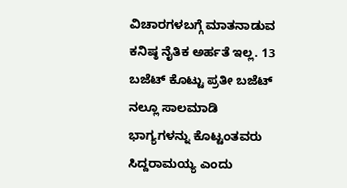ವಿಚಾರಗಳಬಗ್ಗೆ ಮಾತನಾಡುವ ಕನಿಷ್ಠ ನೈತಿಕ ಅರ್ಹತೆ ಇಲ್ಲ. 13 ಬಜೆಟ್ ಕೊಟ್ಟು ಪ್ರತೀ ಬಜೆಟ್ ನಲ್ಲೂ ಸಾಲಮಾಡಿ ಭಾಗ್ಯಗಳನ್ನು ಕೊಟ್ಟಂತವರು ಸಿದ್ದರಾಮಯ್ಯ ಎಂದು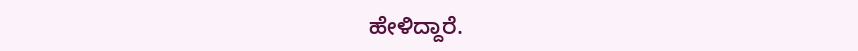ಹೇಳಿದ್ದಾರೆ.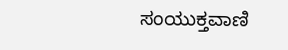ಸಂಯುಕ್ತವಾಣಿ